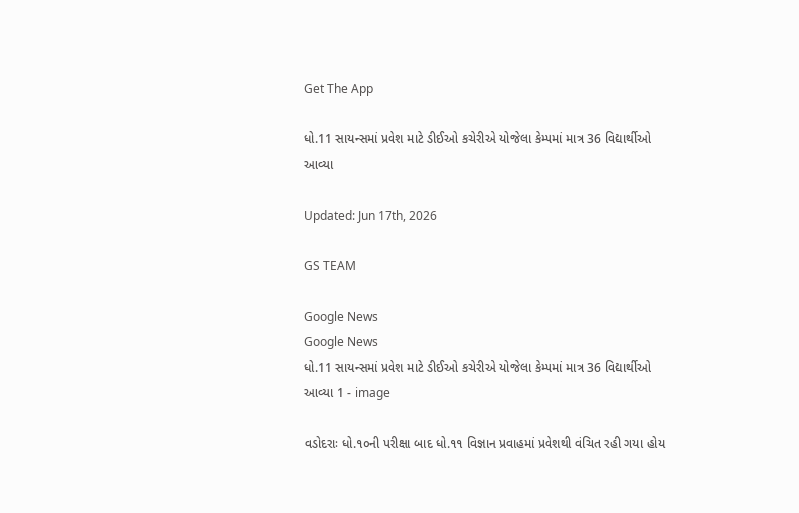Get The App

ધો.11 સાયન્સમાં પ્રવેશ માટે ડીઈઓ કચેરીએ યોજેલા કેમ્પમાં માત્ર 36 વિદ્યાર્થીઓ આવ્યા

Updated: Jun 17th, 2026

GS TEAM

Google News
Google News
ધો.11 સાયન્સમાં પ્રવેશ માટે ડીઈઓ કચેરીએ યોજેલા કેમ્પમાં માત્ર 36 વિદ્યાર્થીઓ આવ્યા 1 - image

વડોદરાઃ ધો.૧૦ની પરીક્ષા બાદ ધો.૧૧ વિજ્ઞાન પ્રવાહમાં પ્રવેશથી વંચિત રહી ગયા હોય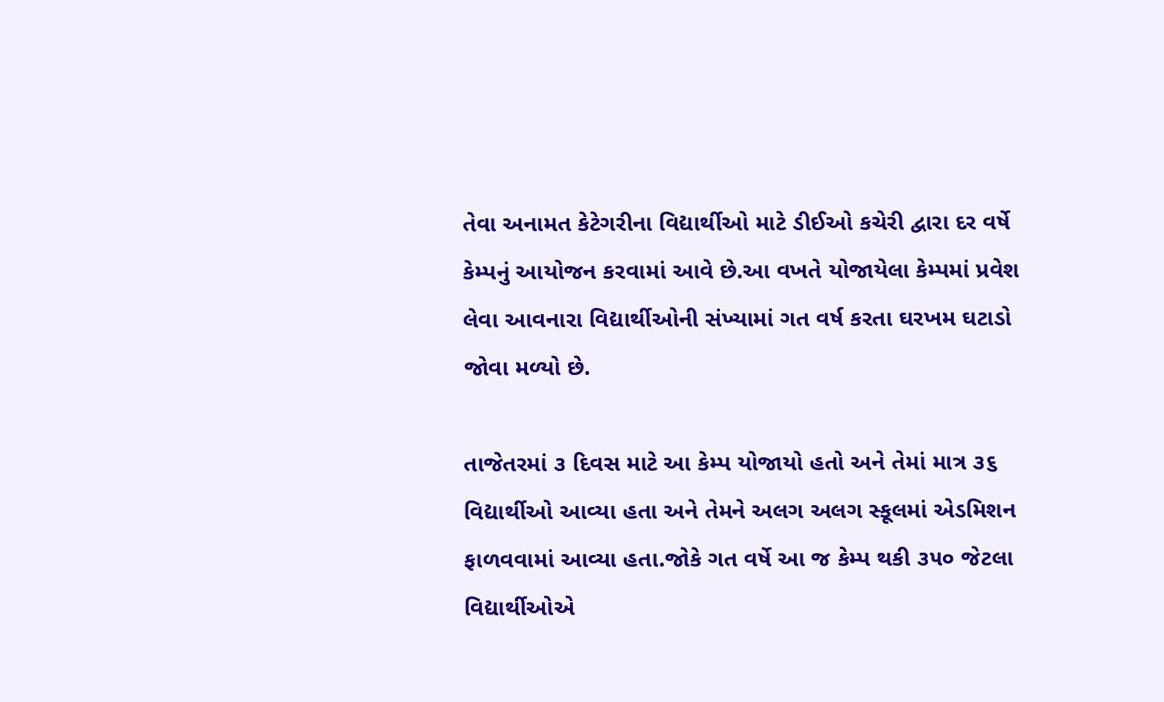તેવા અનામત કેટેગરીના વિદ્યાર્થીઓ માટે ડીઈઓ કચેરી દ્વારા દર વર્ષે  કેમ્પનું આયોજન કરવામાં આવે છે.આ વખતે યોજાયેલા કેમ્પમાં પ્રવેશ લેવા આવનારા વિદ્યાર્થીઓની સંખ્યામાં ગત વર્ષ કરતા ઘરખમ ઘટાડો જોવા મળ્યો છે.

તાજેતરમાં ૩ દિવસ માટે આ કેમ્પ યોજાયો હતો અને તેમાં માત્ર ૩૬ વિદ્યાર્થીઓ આવ્યા હતા અને તેમને અલગ અલગ સ્કૂલમાં એડમિશન ફાળવવામાં આવ્યા હતા.જોકે ગત વર્ષે આ જ કેમ્પ થકી ૩૫૦ જેટલા વિદ્યાર્થીઓએ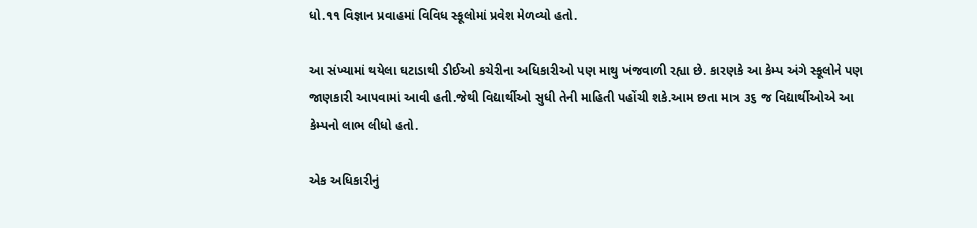ધો.૧૧ વિજ્ઞાન પ્રવાહમાં વિવિધ સ્કૂલોમાં પ્રવેશ મેળવ્યો હતો.

આ સંખ્યામાં થયેલા ઘટાડાથી ડીઈઓ કચેરીના અધિકારીઓ પણ માથુ ખંજવાળી રહ્યા છે. કારણકે આ કેમ્પ અંગે સ્કૂલોને પણ જાણકારી આપવામાં આવી હતી.જેથી વિદ્યાર્થીઓ સુધી તેની માહિતી પહોંચી શકે.આમ છતા માત્ર ૩૬ જ વિદ્યાર્થીઓએ આ કેમ્પનો લાભ લીધો હતો.

એક અધિકારીનું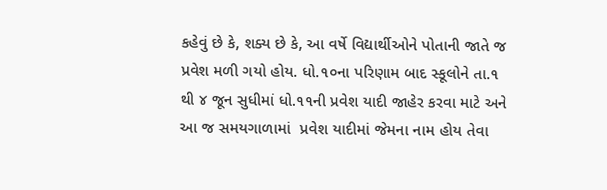કહેવું છે કે, શક્ય છે કે, આ વર્ષે વિદ્યાર્થીઓને પોતાની જાતે જ પ્રવેશ મળી ગયો હોય. ધો.૧૦ના પરિણામ બાદ સ્કૂલોને તા.૧ થી ૪ જૂન સુધીમાં ધો.૧૧ની પ્રવેશ યાદી જાહેર કરવા માટે અને આ જ સમયગાળામાં  પ્રવેશ યાદીમાં જેમના નામ હોય તેવા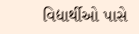વિદ્યાર્થીઓ પાસે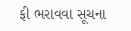ફી ભરાવવા સૂચના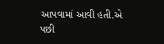આપવામાં આવી હતી.એ પછી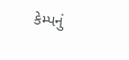કેમ્પનું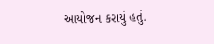આયોજન કરાયું હતું.